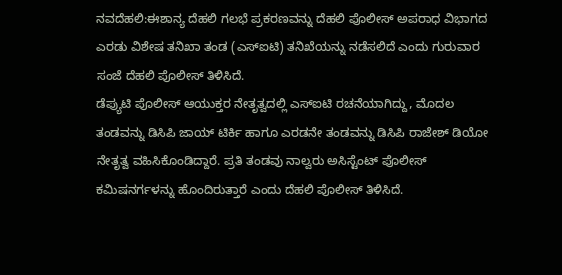ನವದೆಹಲಿ:ಈಶಾನ್ಯ ದೆಹಲಿ ಗಲಭೆ ಪ್ರಕರಣವನ್ನು ದೆಹಲಿ ಪೊಲೀಸ್ ಅಪರಾಧ ವಿಭಾಗದ ಎರಡು ವಿಶೇಷ ತನಿಖಾ ತಂಡ (ಎಸ್ಐಟಿ) ತನಿಖೆಯನ್ನು ನಡೆಸಲಿದೆ ಎಂದು ಗುರುವಾರ ಸಂಜೆ ದೆಹಲಿ ಪೊಲೀಸ್ ತಿಳಿಸಿದೆ.
ಡೆಪ್ಯುಟಿ ಪೊಲೀಸ್ ಆಯುಕ್ತರ ನೇತೃತ್ವದಲ್ಲಿ ಎಸ್ಐಟಿ ರಚನೆಯಾಗಿದ್ದು, ಮೊದಲ ತಂಡವನ್ನು ಡಿಸಿಪಿ ಜಾಯ್ ಟಿರ್ಕಿ ಹಾಗೂ ಎರಡನೇ ತಂಡವನ್ನು ಡಿಸಿಪಿ ರಾಜೇಶ್ ಡಿಯೋ ನೇತೃತ್ವ ವಹಿಸಿಕೊಂಡಿದ್ದಾರೆ. ಪ್ರತಿ ತಂಡವು ನಾಲ್ವರು ಅಸಿಸ್ಟೆಂಟ್ ಪೊಲೀಸ್ ಕಮಿಷನರ್ಗಳನ್ನು ಹೊಂದಿರುತ್ತಾರೆ ಎಂದು ದೆಹಲಿ ಪೊಲೀಸ್ ತಿಳಿಸಿದೆ.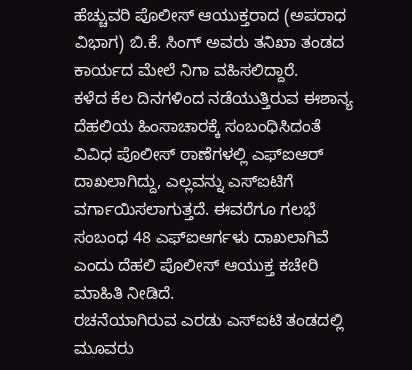ಹೆಚ್ಚುವರಿ ಪೊಲೀಸ್ ಆಯುಕ್ತರಾದ (ಅಪರಾಧ ವಿಭಾಗ) ಬಿ.ಕೆ. ಸಿಂಗ್ ಅವರು ತನಿಖಾ ತಂಡದ ಕಾರ್ಯದ ಮೇಲೆ ನಿಗಾ ವಹಿಸಲಿದ್ದಾರೆ.
ಕಳೆದ ಕೆಲ ದಿನಗಳಿಂದ ನಡೆಯುತ್ತಿರುವ ಈಶಾನ್ಯ ದೆಹಲಿಯ ಹಿಂಸಾಚಾರಕ್ಕೆ ಸಂಬಂಧಿಸಿದಂತೆ ವಿವಿಧ ಪೊಲೀಸ್ ಠಾಣೆಗಳಲ್ಲಿ ಎಫ್ಐಆರ್ ದಾಖಲಾಗಿದ್ದು, ಎಲ್ಲವನ್ನು ಎಸ್ಐಟಿಗೆ ವರ್ಗಾಯಿಸಲಾಗುತ್ತದೆ. ಈವರೆಗೂ ಗಲಭೆ ಸಂಬಂಧ 48 ಎಫ್ಐಆರ್ಗಳು ದಾಖಲಾಗಿವೆ ಎಂದು ದೆಹಲಿ ಪೊಲೀಸ್ ಆಯುಕ್ತ ಕಚೇರಿ ಮಾಹಿತಿ ನೀಡಿದೆ.
ರಚನೆಯಾಗಿರುವ ಎರಡು ಎಸ್ಐಟಿ ತಂಡದಲ್ಲಿ ಮೂವರು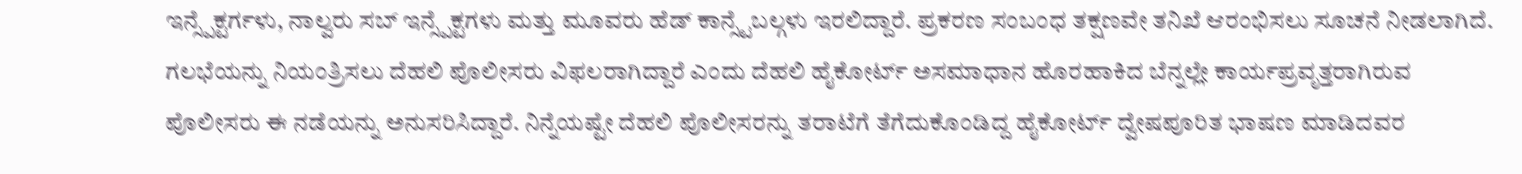ಇನ್ಸ್ಪೆಕ್ಟರ್ಗಳು, ನಾಲ್ವರು ಸಬ್ ಇನ್ಸ್ಪೆಕ್ಟಗಳು ಮತ್ತು ಮೂವರು ಹೆಡ್ ಕಾನ್ಸ್ಟೆಬಲ್ಗಳು ಇರಲಿದ್ದಾರೆ. ಪ್ರಕರಣ ಸಂಬಂಧ ತಕ್ಷಣವೇ ತನಿಖೆ ಆರಂಭಿಸಲು ಸೂಚನೆ ನೀಡಲಾಗಿದೆ.
ಗಲಭೆಯನ್ನು ನಿಯಂತ್ರಿಸಲು ದೆಹಲಿ ಪೊಲೀಸರು ವಿಫಲರಾಗಿದ್ದಾರೆ ಎಂದು ದೆಹಲಿ ಹೈಕೋರ್ಟ್ ಅಸಮಾಧಾನ ಹೊರಹಾಕಿದ ಬೆನ್ನಲ್ಲೇ ಕಾರ್ಯಪ್ರವೃತ್ತರಾಗಿರುವ ಪೊಲೀಸರು ಈ ನಡೆಯನ್ನು ಅನುಸರಿಸಿದ್ದಾರೆ. ನಿನ್ನೆಯಷ್ಟೇ ದೆಹಲಿ ಪೊಲೀಸರನ್ನು ತರಾಟೆಗೆ ತೆಗೆದುಕೊಂಡಿದ್ದ ಹೈಕೋರ್ಟ್ ದ್ವೇಷಪೂರಿತ ಭಾಷಣ ಮಾಡಿದವರ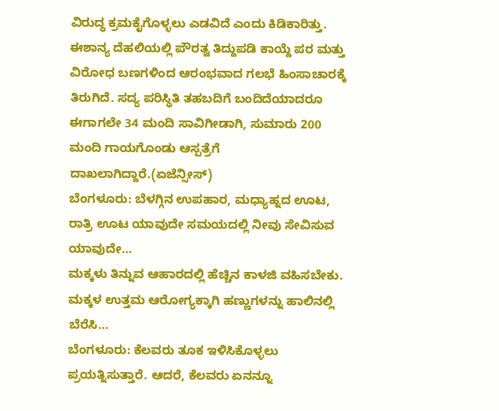ವಿರುದ್ಧ ಕ್ರಮಕೈಗೊಳ್ಳಲು ಎಡವಿದೆ ಎಂದು ಕಿಡಿಕಾರಿತ್ತು.
ಈಶಾನ್ಯ ದೆಹಲಿಯಲ್ಲಿ ಪೌರತ್ವ ತಿದ್ದುಪಡಿ ಕಾಯ್ದೆ ಪರ ಮತ್ತು ವಿರೋಧ ಬಣಗಳಿಂದ ಆರಂಭವಾದ ಗಲಭೆ ಹಿಂಸಾಚಾರಕ್ಕೆ ತಿರುಗಿದೆ. ಸದ್ಯ ಪರಿಸ್ಥಿತಿ ತಹಬದಿಗೆ ಬಂದಿದೆಯಾದರೂ ಈಗಾಗಲೇ 34 ಮಂದಿ ಸಾವಿಗೀಡಾಗಿ, ಸುಮಾರು 200 ಮಂದಿ ಗಾಯಗೊಂಡು ಆಸ್ಪತ್ರೆಗೆ ದಾಖಲಾಗಿದ್ದಾರೆ.(ಏಜೆನ್ಸೀಸ್)
ಬೆಂಗಳೂರು: ಬೆಳಗ್ಗಿನ ಉಪಹಾರ, ಮಧ್ಯಾಹ್ನದ ಊಟ, ರಾತ್ರಿ ಊಟ ಯಾವುದೇ ಸಮಯದಲ್ಲಿ ನೀವು ಸೇವಿಸುವ ಯಾವುದೇ…
ಮಕ್ಕಳು ತಿನ್ನುವ ಆಹಾರದಲ್ಲಿ ಹೆಚ್ಚಿನ ಕಾಳಜಿ ವಹಿಸಬೇಕು. ಮಕ್ಕಳ ಉತ್ತಮ ಆರೋಗ್ಯಕ್ಕಾಗಿ ಹಣ್ಣುಗಳನ್ನು ಹಾಲಿನಲ್ಲಿ ಬೆರೆಸಿ…
ಬೆಂಗಳೂರು: ಕೆಲವರು ತೂಕ ಇಳಿಸಿಕೊಳ್ಳಲು ಪ್ರಯತ್ನಿಸುತ್ತಾರೆ. ಆದರೆ, ಕೆಲವರು ಏನನ್ನೂ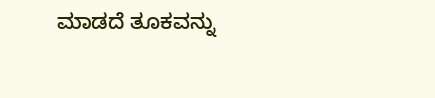ಮಾಡದೆ ತೂಕವನ್ನು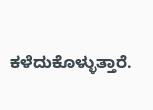ಕಳೆದುಕೊಳ್ಳುತ್ತಾರೆ.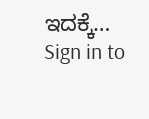ಇದಕ್ಕೆ…
Sign in to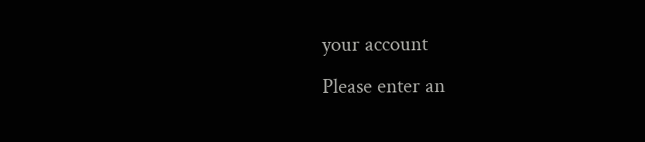your account
Please enter an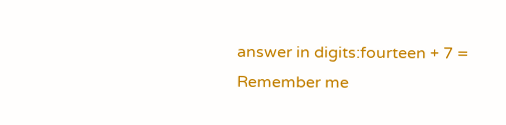answer in digits:fourteen + 7 =
Remember me